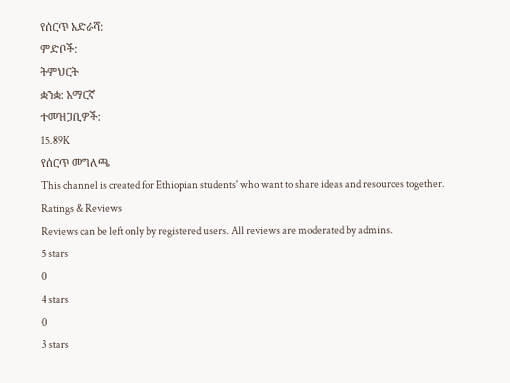የሰርጥ አድራሻ:
ምድቦች:
ትምህርት
ቋንቋ: አማርኛ
ተመዝጋቢዎች:
15.89K
የሰርጥ መግለጫ
This channel is created for Ethiopian students' who want to share ideas and resources together.
Ratings & Reviews
Reviews can be left only by registered users. All reviews are moderated by admins.
5 stars
0
4 stars
0
3 stars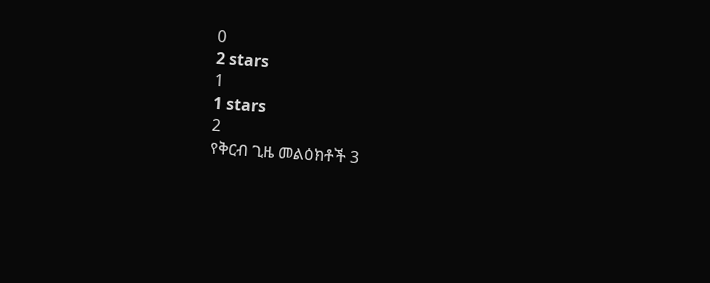0
2 stars
1
1 stars
2
የቅርብ ጊዜ መልዕክቶች 3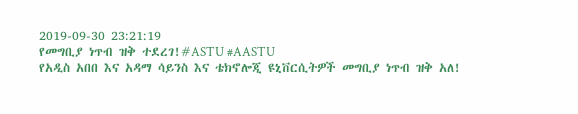2019-09-30 23:21:19
የመግቢያ ነጥብ ዝቅ ተደረገ!#ASTU #AASTU
የአዲስ አበበ እና አዳማ ሳይንስ እና ቴክኖሎጂ ዩኒቨርሲትዎች መግቢያ ነጥብ ዝቅ አለ!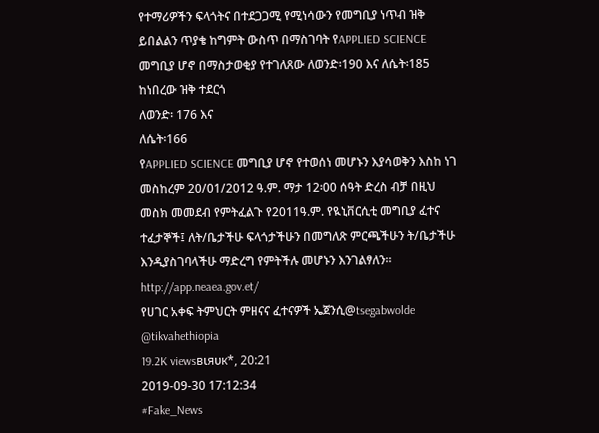የተማሪዎችን ፍላጎትና በተደጋጋሚ የሚነሳውን የመግቢያ ነጥብ ዝቅ ይበልልን ጥያቄ ከግምት ውስጥ በማስገባት የAPPLIED SCIENCE መግቢያ ሆኖ በማስታወቂያ የተገለጸው ለወንድ፡190 እና ለሴት፡185 ከነበረው ዝቅ ተደርጎ
ለወንድ፡ 176 እና
ለሴት፡166
የAPPLIED SCIENCE መግቢያ ሆኖ የተወሰነ መሆኑን እያሳወቅን እስከ ነገ መስከረም 20/01/2012 ዓ.ም. ማታ 12፡00 ሰዓት ድረስ ብቻ በዚህ መስክ መመደብ የምትፈልጉ የ2011ዓ.ም. የዪኒቨርሲቲ መግቢያ ፈተና ተፈታኞች፤ ለት/ቤታችሁ ፍላጎታችሁን በመግለጽ ምርጫችሁን ት/ቤታችሁ እንዲያስገባላችሁ ማድረግ የምትችሉ መሆኑን እንገልፃለን።
http://app.neaea.gov.et/
የሀገር አቀፍ ትምህርት ምዘናና ፈተናዎች ኤጀንሲ@tsegabwolde @tikvahethiopia
19.2K viewsвιяυк*, 20:21
2019-09-30 17:12:34
#Fake_News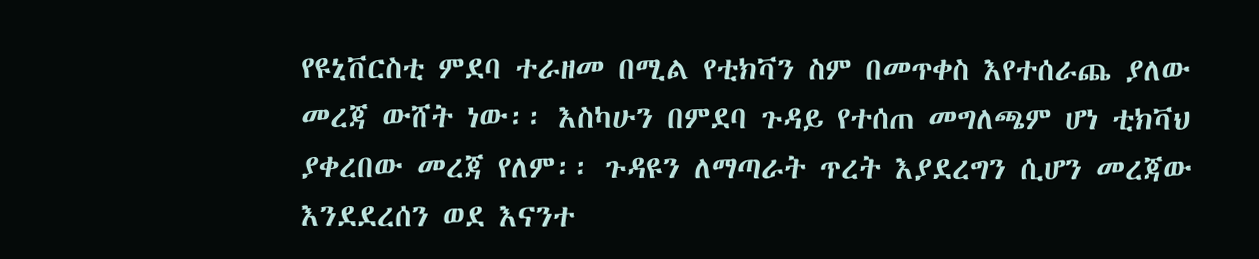የዩኒቨርስቲ ምደባ ተራዘመ በሚል የቲክቫን ስም በመጥቀስ እየተሰራጨ ያለው መረጃ ውሸት ነው፡፡ እስካሁን በምደባ ጉዳይ የተሰጠ መግለጫም ሆነ ቲክቫህ ያቀረበው መረጃ የለም፡፡ ጉዳዩን ለማጣራት ጥረት እያደረግን ሲሆን መረጃው እንደደረሰን ወደ እናንተ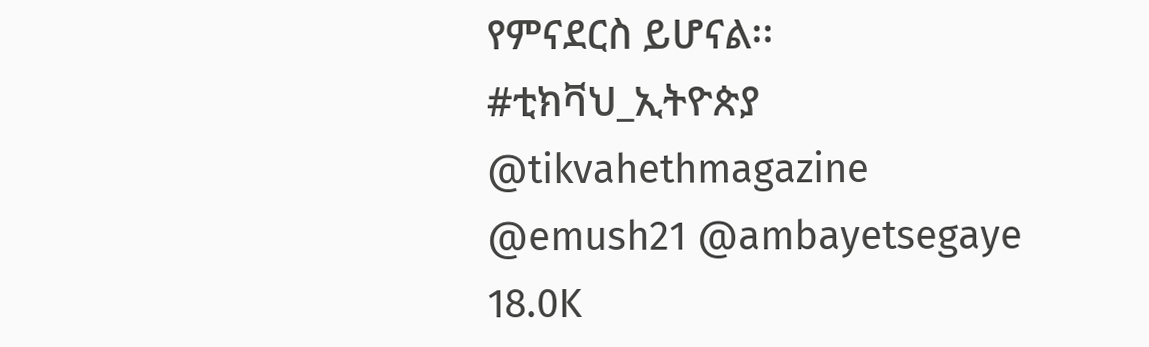የምናደርስ ይሆናል፡፡
#ቲክቫህ_ኢትዮጵያ
@tikvahethmagazine
@emush21 @ambayetsegaye
18.0K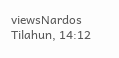viewsNardos Tilahun, 14:12